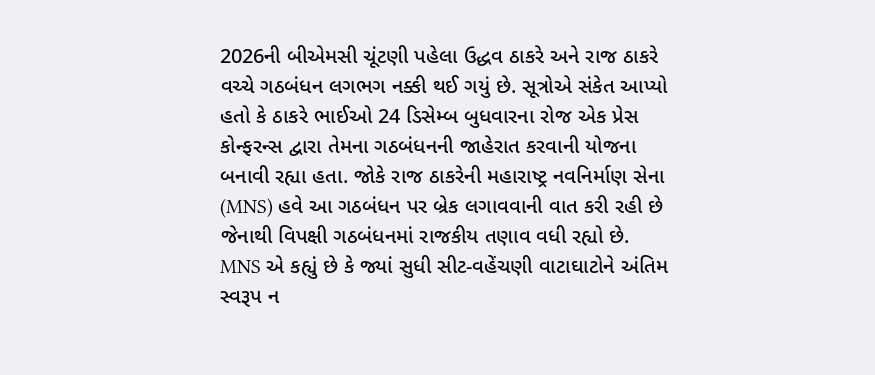2026ની બીએમસી ચૂંટણી પહેલા ઉદ્ધવ ઠાકરે અને રાજ ઠાકરે વચ્ચે ગઠબંધન લગભગ નક્કી થઈ ગયું છે. સૂત્રોએ સંકેત આપ્યો હતો કે ઠાકરે ભાઈઓ 24 ડિસેમ્બ બુધવારના રોજ એક પ્રેસ કોન્ફરન્સ દ્વારા તેમના ગઠબંધનની જાહેરાત કરવાની યોજના બનાવી રહ્યા હતા. જોકે રાજ ઠાકરેની મહારાષ્ટ્ર નવનિર્માણ સેના (MNS) હવે આ ગઠબંધન પર બ્રેક લગાવવાની વાત કરી રહી છે જેનાથી વિપક્ષી ગઠબંધનમાં રાજકીય તણાવ વધી રહ્યો છે.
MNS એ કહ્યું છે કે જ્યાં સુધી સીટ-વહેંચણી વાટાઘાટોને અંતિમ સ્વરૂપ ન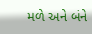મળે અને બંને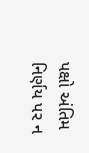પક્ષો અંતિમ નિર્ણય પર ન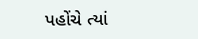પહોંચે ત્યાં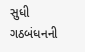સુધી ગઠબંધનની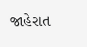જાહેરાત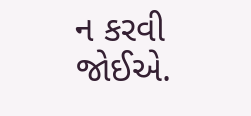ન કરવી જોઈએ.